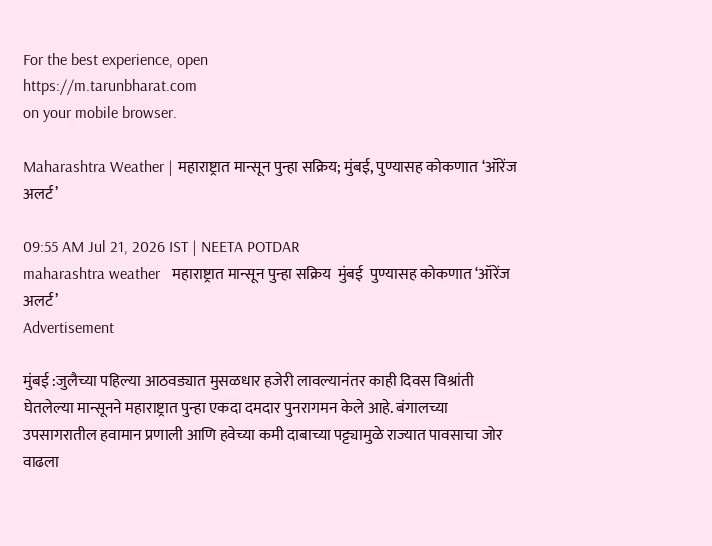For the best experience, open
https://m.tarunbharat.com
on your mobile browser.

Maharashtra Weather | महाराष्ट्रात मान्सून पुन्हा सक्रिय; मुंबई, पुण्यासह कोकणात ‘ऑरेंज अलर्ट’

09:55 AM Jul 21, 2026 IST | NEETA POTDAR
maharashtra weather   महाराष्ट्रात मान्सून पुन्हा सक्रिय  मुंबई  पुण्यासह कोकणात ‘ऑरेंज अलर्ट’
Advertisement

मुंबई :जुलैच्या पहिल्या आठवड्यात मुसळधार हजेरी लावल्यानंतर काही दिवस विश्रांती घेतलेल्या मान्सूनने महाराष्ट्रात पुन्हा एकदा दमदार पुनरागमन केले आहे. बंगालच्या उपसागरातील हवामान प्रणाली आणि हवेच्या कमी दाबाच्या पट्ट्यामुळे राज्यात पावसाचा जोर वाढला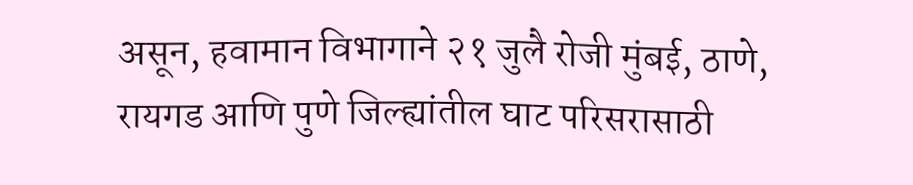असून, हवामान विभागाने २१ जुलै रोजी मुंबई, ठाणे, रायगड आणि पुणे जिल्ह्यांतील घाट परिसरासाठी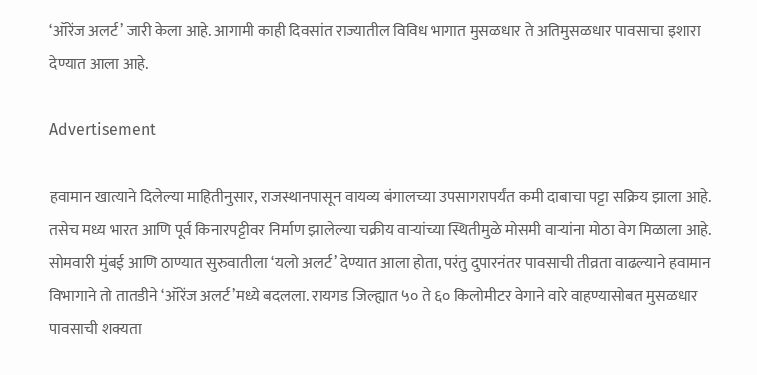‘ऑरेंज अलर्ट’ जारी केला आहे. आगामी काही दिवसांत राज्यातील विविध भागात मुसळधार ते अतिमुसळधार पावसाचा इशारा देण्यात आला आहे.

Advertisement

हवामान खात्याने दिलेल्या माहितीनुसार, राजस्थानपासून वायव्य बंगालच्या उपसागरापर्यंत कमी दाबाचा पट्टा सक्रिय झाला आहे. तसेच मध्य भारत आणि पूर्व किनारपट्टीवर निर्माण झालेल्या चक्रीय वाऱ्यांच्या स्थितीमुळे मोसमी वाऱ्यांना मोठा वेग मिळाला आहे. सोमवारी मुंबई आणि ठाण्यात सुरुवातीला ‘यलो अलर्ट’ देण्यात आला होता, परंतु दुपारनंतर पावसाची तीव्रता वाढल्याने हवामान विभागाने तो तातडीने ‘ऑरेंज अलर्ट’मध्ये बदलला. रायगड जिल्ह्यात ५० ते ६० किलोमीटर वेगाने वारे वाहण्यासोबत मुसळधार पावसाची शक्यता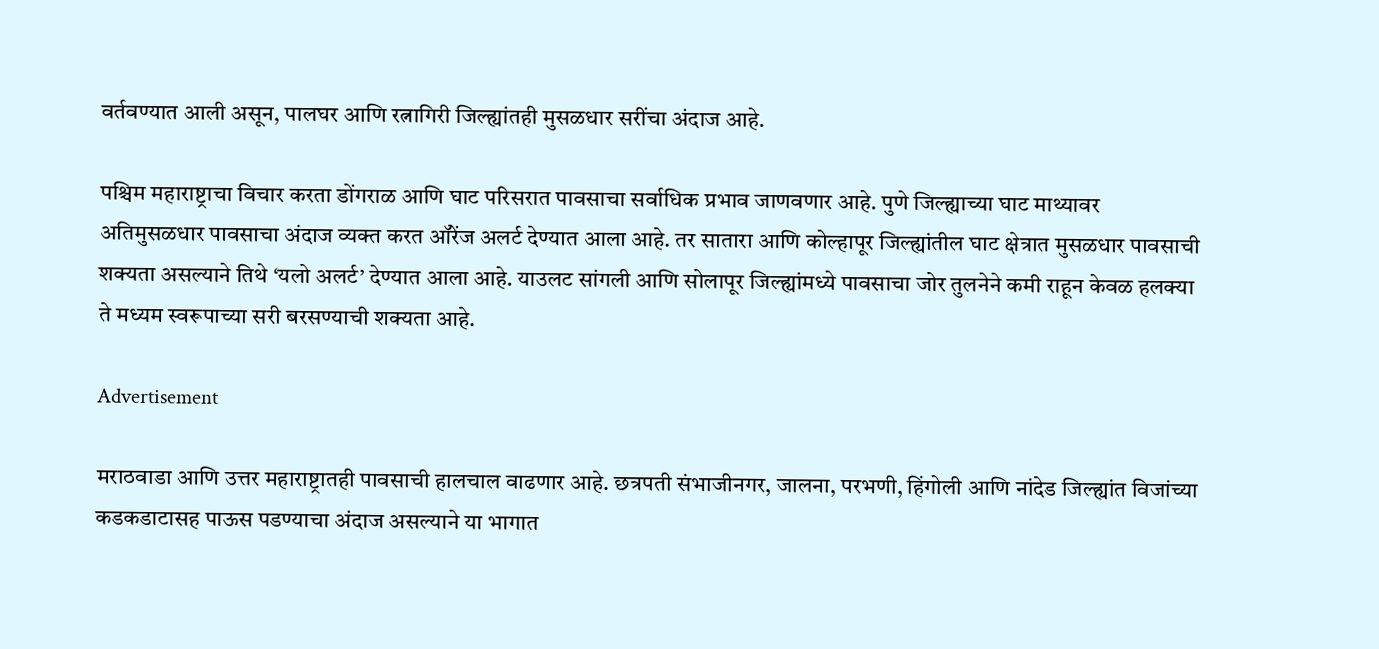वर्तवण्यात आली असून, पालघर आणि रत्नागिरी जिल्ह्यांतही मुसळधार सरींचा अंदाज आहे.

पश्चिम महाराष्ट्राचा विचार करता डोंगराळ आणि घाट परिसरात पावसाचा सर्वाधिक प्रभाव जाणवणार आहे. पुणे जिल्ह्याच्या घाट माथ्यावर अतिमुसळधार पावसाचा अंदाज व्यक्त करत ऑरेंज अलर्ट देण्यात आला आहे. तर सातारा आणि कोल्हापूर जिल्ह्यांतील घाट क्षेत्रात मुसळधार पावसाची शक्यता असल्याने तिथे ‘यलो अलर्ट’ देण्यात आला आहे. याउलट सांगली आणि सोलापूर जिल्ह्यांमध्ये पावसाचा जोर तुलनेने कमी राहून केवळ हलक्या ते मध्यम स्वरूपाच्या सरी बरसण्याची शक्यता आहे.

Advertisement

मराठवाडा आणि उत्तर महाराष्ट्रातही पावसाची हालचाल वाढणार आहे. छत्रपती संभाजीनगर, जालना, परभणी, हिंगोली आणि नांदेड जिल्ह्यांत विजांच्या कडकडाटासह पाऊस पडण्याचा अंदाज असल्याने या भागात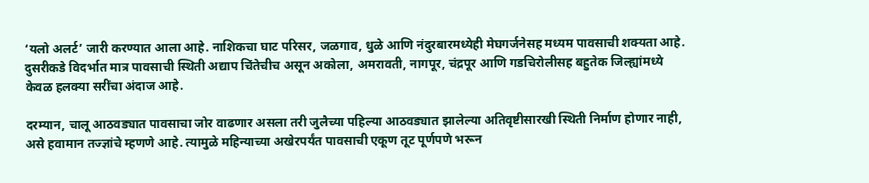‘यलो अलर्ट’ जारी करण्यात आला आहे. नाशिकचा घाट परिसर, जळगाव, धुळे आणि नंदुरबारमध्येही मेघगर्जनेसह मध्यम पावसाची शक्यता आहे. दुसरीकडे विदर्भात मात्र पावसाची स्थिती अद्याप चिंतेचीच असून अकोला, अमरावती, नागपूर, चंद्रपूर आणि गडचिरोलीसह बहुतेक जिल्ह्यांमध्ये केवळ हलक्या सरींचा अंदाज आहे.

दरम्यान, चालू आठवड्यात पावसाचा जोर वाढणार असला तरी जुलैच्या पहिल्या आठवड्यात झालेल्या अतिवृष्टीसारखी स्थिती निर्माण होणार नाही, असे हवामान तज्ज्ञांचे म्हणणे आहे. त्यामुळे महिन्याच्या अखेरपर्यंत पावसाची एकूण तूट पूर्णपणे भरून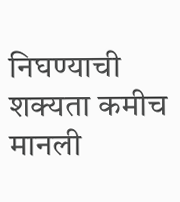निघण्याची शक्यता कमीच मानली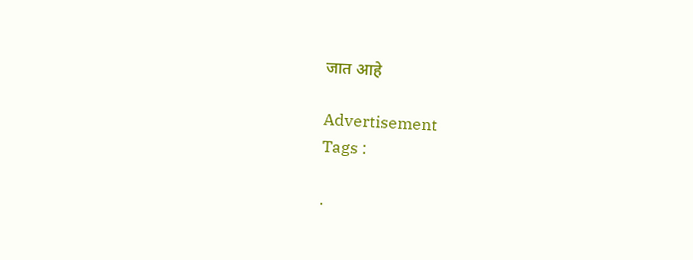जात आहे

Advertisement
Tags :

.